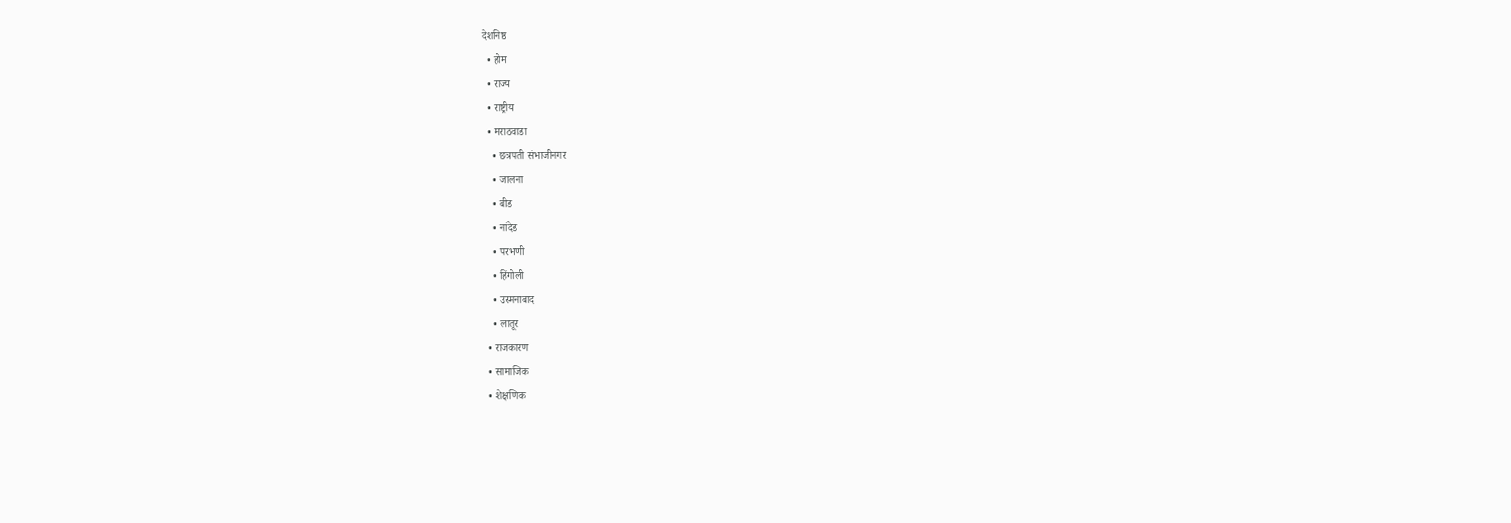देशनिष्ठ
  • होम
  • राज्य
  • राष्ट्रीय
  • मराठवाडा
    • छत्रपती संभाजीनगर
    • जालना
    • बीड
    • नांदेड
    • परभणी
    • हिंगोली
    • उस्मनाबाद
    • लातूर
  • राजकारण
  • सामाजिक
  • शेक्षणिक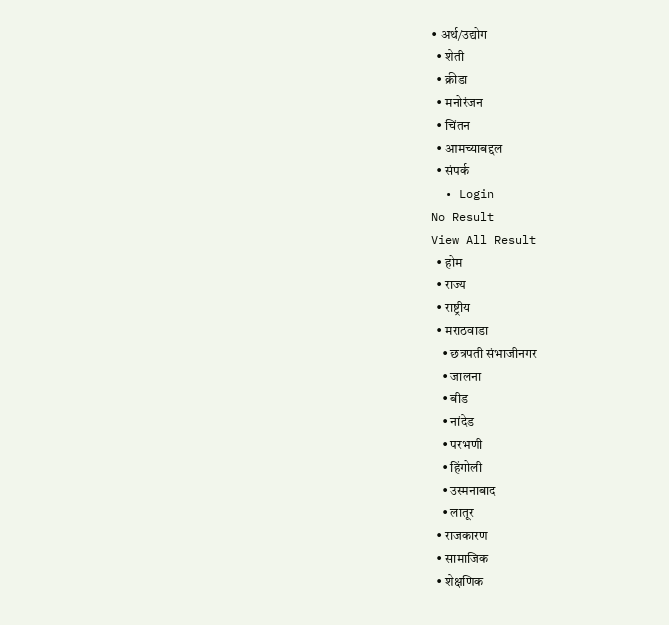• अर्थ/उद्योग
  • शेती
  • क्रीडा
  • मनोरंजन
  • चिंतन
  • आमच्याबद्दल
  • संपर्क
  • Login
No Result
View All Result
  • होम
  • राज्य
  • राष्ट्रीय
  • मराठवाडा
    • छत्रपती संभाजीनगर
    • जालना
    • बीड
    • नांदेड
    • परभणी
    • हिंगोली
    • उस्मनाबाद
    • लातूर
  • राजकारण
  • सामाजिक
  • शेक्षणिक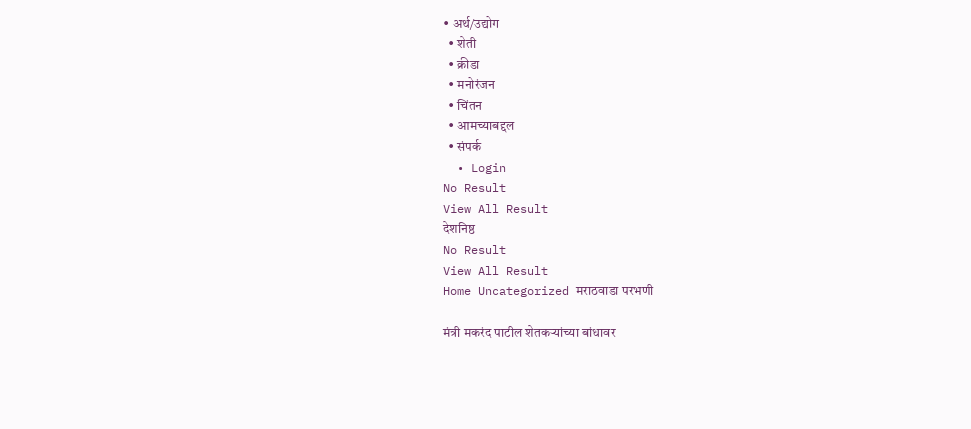• अर्थ/उद्योग
  • शेती
  • क्रीडा
  • मनोरंजन
  • चिंतन
  • आमच्याबद्दल
  • संपर्क
  • Login
No Result
View All Result
देशनिष्ठ
No Result
View All Result
Home Uncategorized मराठवाडा परभणी

मंत्री मकरंद पाटील शेतकऱ्यांच्या बांधावर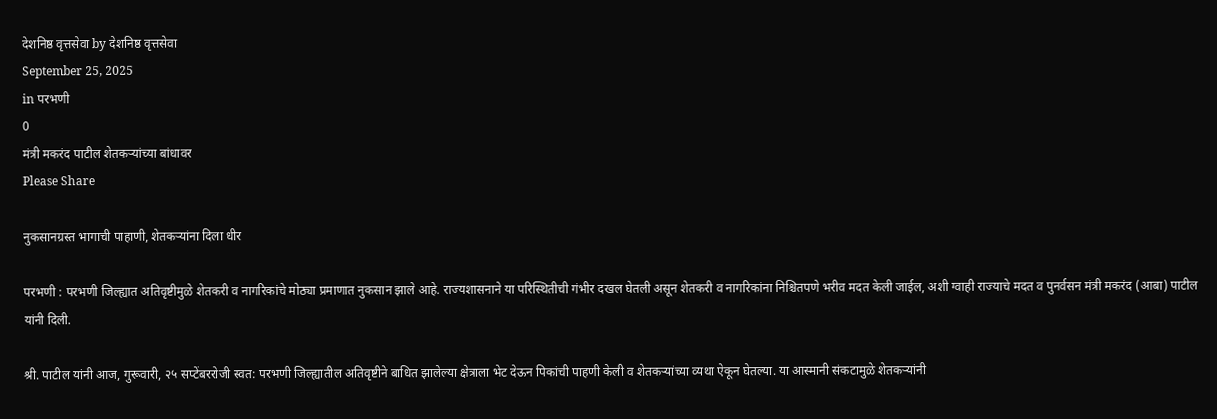देशनिष्ठ वृत्तसेवा by देशनिष्ठ वृत्तसेवा
September 25, 2025
in परभणी
0
मंत्री मकरंद पाटील शेतकऱ्यांच्या बांधावर
Please Share

नुकसानग्रस्त भागाची पाहाणी, शेतकऱ्यांना दिला धीर

परभणी : परभणी जिल्ह्यात अतिवृष्टीमुळे शेतकरी व नागरिकांचे मोठ्या प्रमाणात नुकसान झाले आहे. राज्यशासनाने या परिस्थितीची गंभीर दखल घेतली असून शेतकरी व नागरिकांना निश्चितपणे भरीव मदत केली जाईल, अशी ग्वाही राज्याचे मदत व पुनर्वसन मंत्री मकरंद (आबा) पाटील यांनी दिली.

श्री. पाटील यांनी आज, गुरूवारी, २५ सप्टेंबररोजी स्वत: परभणी जिल्ह्यातील अतिवृष्टीने बाधित झालेल्या क्षेत्राला भेट देऊन पिकांची पाहणी केली व शेतकऱ्यांच्या व्यथा ऐकून घेतल्या. या आस्मानी संकटामुळे शेतकऱ्यांनी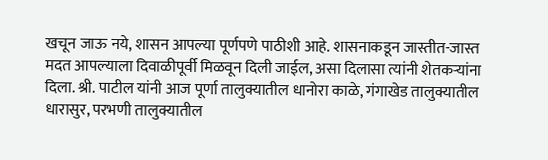खचून जाऊ नये, शासन आपल्या पूर्णपणे पाठीशी आहे. शासनाकडून जास्तीत-जास्त मदत आपल्याला दिवाळीपूर्वी मिळवून दिली जाईल, असा दिलासा त्यांनी शेतकऱ्यांना दिला. श्री. पाटील यांनी आज पूर्णा तालुक्यातील धानोरा काळे, गंगाखेड तालुक्यातील धारासुर, परभणी तालुक्यातील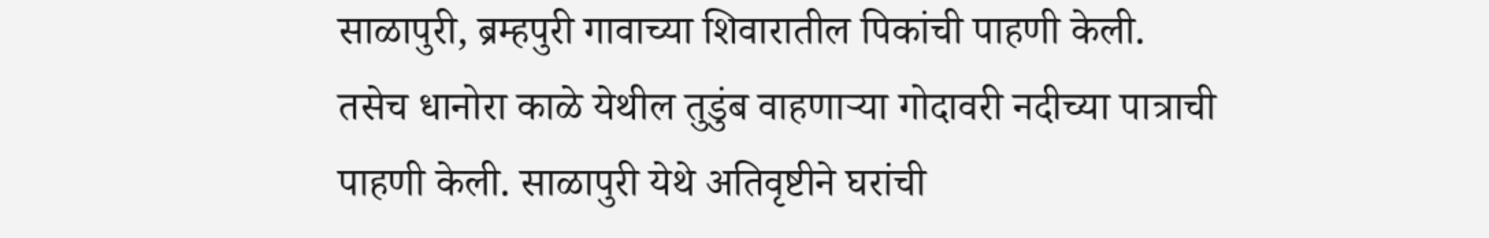साळापुरी, ब्रम्हपुरी गावाच्या शिवारातील पिकांची पाहणी केली. तसेच धानोरा काळे येथील तुडुंब वाहणाऱ्या गोदावरी नदीच्या पात्राची पाहणी केली. साळापुरी येथे अतिवृष्टीने घरांची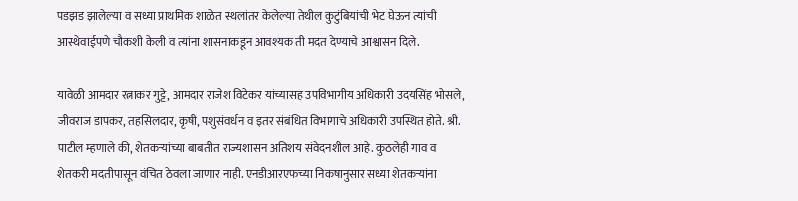पडझड झालेल्या व सध्या प्राथमिक शाळेत स्थलांतर केलेल्या तेथील कुटुंबियांची भेट घेऊन त्यांची आस्थेवाईपणे चौकशी केली व त्यांना शासनाकडून आवश्यक ती मदत देण्याचे आश्वासन दिले.

यावेळी आमदार रत्नाकर गुट्टे, आमदार राजेश विटेकर यांच्यासह उपविभागीय अधिकारी उदयसिंह भोसले, जीवराज डापकर, तहसिलदार, कृषी, पशुसंवर्धन व इतर संबंधित विभागाचे अधिकारी उपस्थित होते. श्री. पाटील म्हणाले की, शेतकऱ्यांच्या बाबतीत राज्यशासन अतिशय संवेदनशील आहे. कुठलेही गाव व शेतकरी मदतीपासून वंचित ठेवला जाणार नाही. एनडीआरएफच्या निकषानुसार सध्या शेतकऱ्यांना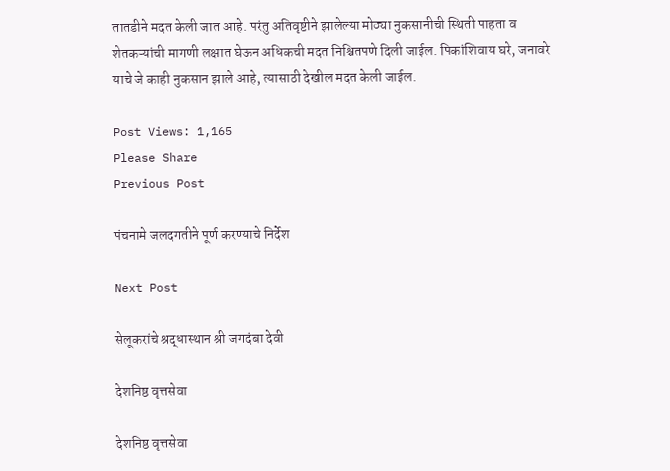तातडीने मदत केली जात आहे. परंतु अतिवृष्टीने झालेल्या मोठ्या नुकसानीची स्थिती पाहता व शेतकऱ्यांची मागणी लक्षात घेऊन अधिकची मदत निश्चितपणे दिली जाईल. पिकांशिवाय घरे, जनावरे याचे जे काही नुकसान झाले आहे, त्यासाठी देखील मदत केली जाईल.

Post Views: 1,165
Please Share
Previous Post

पंचनामे जलदगतीने पूर्ण करण्याचे निर्देश

Next Post

सेलूकरांचे श्रद्धास्थान श्री जगदंबा देवी

देशनिष्ठ वृत्तसेवा

देशनिष्ठ वृत्तसेवा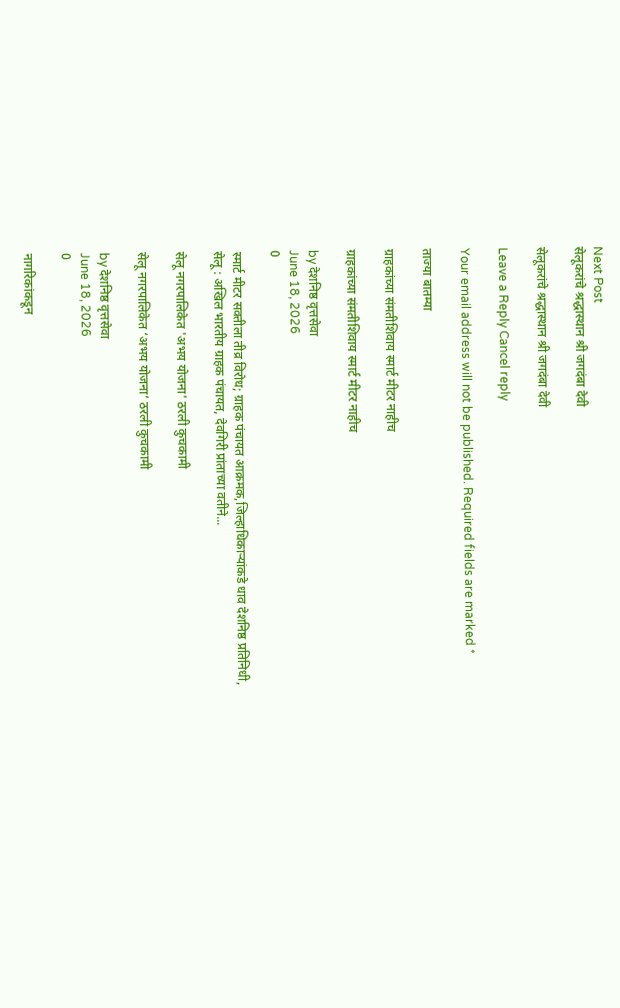Next Post
सेलूकरांचे श्रद्धास्थान श्री जगदंबा देवी

सेलूकरांचे श्रद्धास्थान श्री जगदंबा देवी

Leave a Reply Cancel reply

Your email address will not be published. Required fields are marked *

ताज्या बातम्या

ग्राहकांच्या संमतीशिवाय स्मार्ट मीटर नाहीच

ग्राहकांच्या संमतीशिवाय स्मार्ट मीटर नाहीच

by देशनिष्ठ वृत्तसेवा
June 18, 2026
0

स्मार्ट मीटर सक्तीला तीव्र विरोध; ग्राहक पंचायत आक्रमक,जिल्हाधिकाऱ्यांकडे धाव देशनिष्ठ प्रतिनिधी, सेलू : अखिल भारतीय ग्राहक पंचायत, देवगिरी प्रांताच्या वतीने...

सेलू नगरपालिकेत 'अभय योजना' ठरली कुचकामी

सेलू नगरपालिकेत ‘अभय योजना’ ठरली कुचकामी

by देशनिष्ठ वृत्तसेवा
June 18, 2026
0

नागरिकांकडून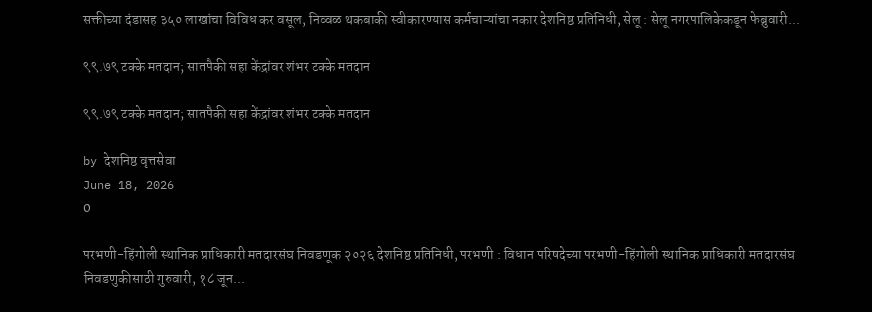सक्तीच्या दंडासह ३५० लाखांचा विविध कर वसूल, निव्वळ थकबाकी स्वीकारण्यास कर्मचाऱ्यांचा नकार देशनिष्ठ प्रतिनिधी, सेलू : सेलू नगरपालिकेकडून फेब्रुवारी...

९९.७९ टक्के मतदान; सातपैकी सहा केंद्रांवर शंभर टक्के मतदान

९९.७९ टक्के मतदान; सातपैकी सहा केंद्रांवर शंभर टक्के मतदान

by देशनिष्ठ वृत्तसेवा
June 18, 2026
0

परभणी-हिंगोली स्थानिक प्राधिकारी मतदारसंघ निवडणूक २०२६ देशनिष्ठ प्रतिनिधी, परभणी : विधान परिषदेच्या परभणी-हिंगोली स्थानिक प्राधिकारी मतदारसंघ निवडणुकीसाठी गुरुवारी, १८ जून...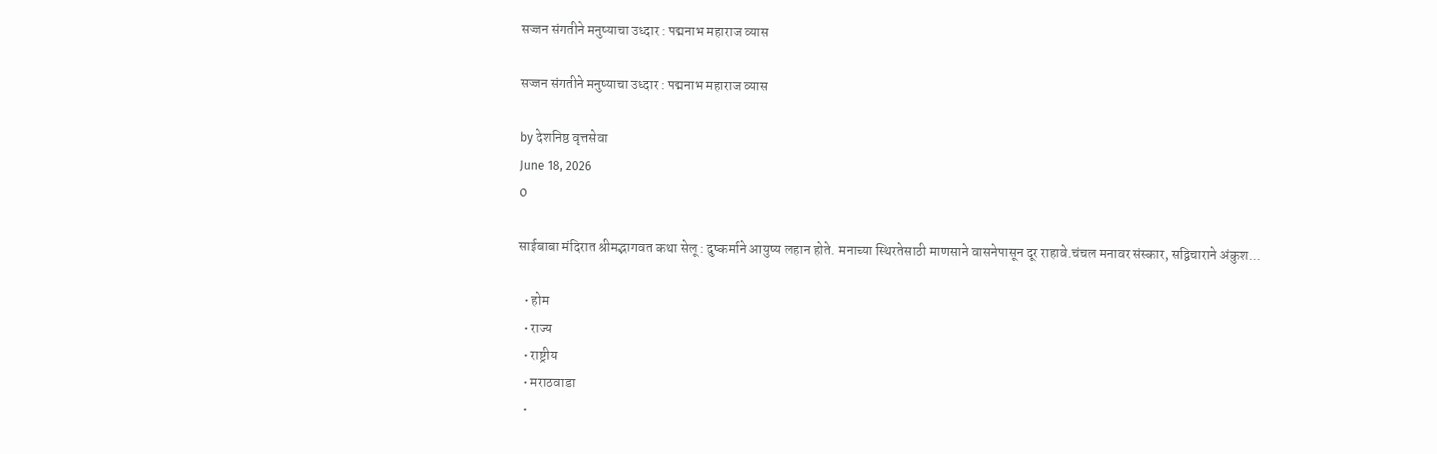सज्जन संगतीने मनुष्याचा उध्दार : पद्मनाभ महाराज व्यास

सज्जन संगतीने मनुष्याचा उध्दार : पद्मनाभ महाराज व्यास

by देशनिष्ठ वृत्तसेवा
June 18, 2026
0

साईबाबा मंदिरात श्रीमद्भागवत कथा सेलू : दुष्कर्माने आयुष्य लहान होते. मनाच्या स्थिरतेसाठी माणसाने वासनेपासून दूर राहावे.चंचल मनावर संस्कार, सद्विचाराने अंकुश...

  • होम
  • राज्य
  • राष्ट्रीय
  • मराठवाडा
  •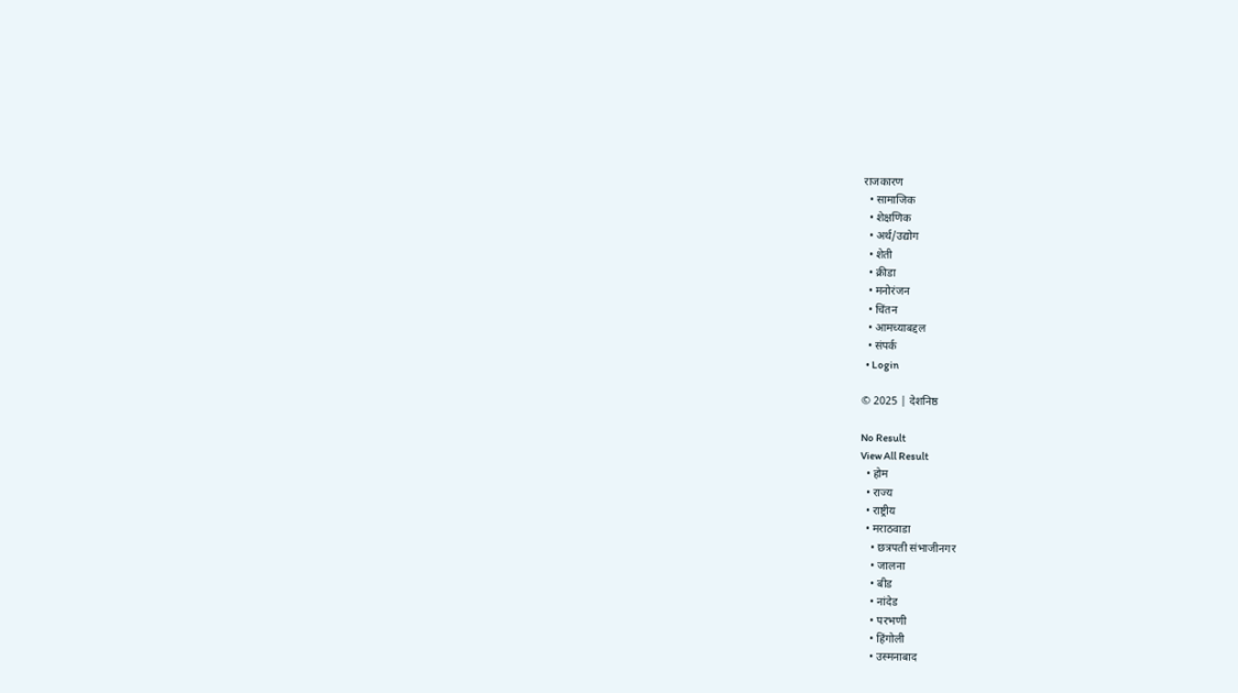राजकारण
  • सामाजिक
  • शेक्षणिक
  • अर्थ/उद्योग
  • शेती
  • क्रीडा
  • मनोरंजन
  • चिंतन
  • आमच्याबद्दल
  • संपर्क
  • Login

© 2025 | देशनिष्ठ

No Result
View All Result
  • होम
  • राज्य
  • राष्ट्रीय
  • मराठवाडा
    • छत्रपती संभाजीनगर
    • जालना
    • बीड
    • नांदेड
    • परभणी
    • हिंगोली
    • उस्मनाबाद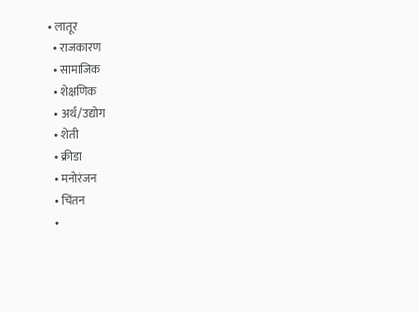• लातूर
  • राजकारण
  • सामाजिक
  • शेक्षणिक
  • अर्थ/उद्योग
  • शेती
  • क्रीडा
  • मनोरंजन
  • चिंतन
  •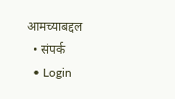आमच्याबद्दल
  • संपर्क
  • Login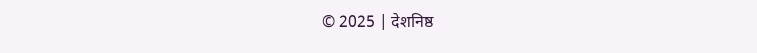© 2025 | देशनिष्ठ